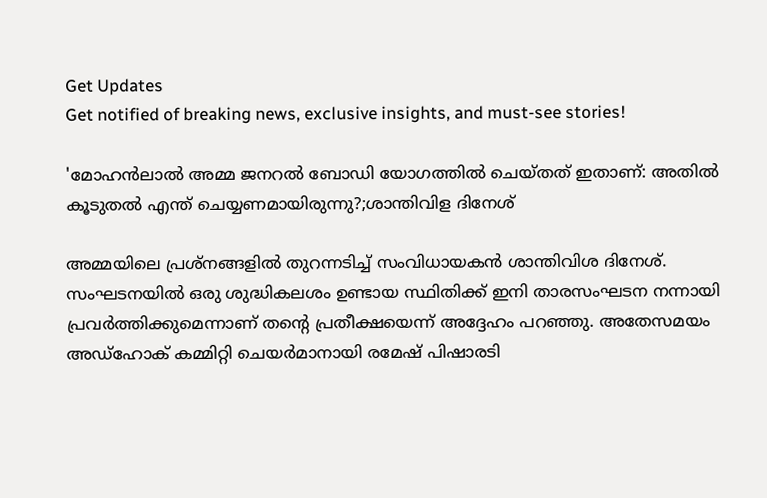Get Updates
Get notified of breaking news, exclusive insights, and must-see stories!

'മോഹൻലാൽ അമ്മ ജനറൽ ബോഡി യോഗത്തിൽ ചെയ്തത് ഇതാണ്: അതിൽ കൂടുതൽ എന്ത് ചെയ്യണമായിരുന്നു?;ശാന്തിവിള ദിനേശ്

അമ്മയിലെ പ്രശ്നങ്ങളിൽ തുറന്നടിച്ച് സംവിധായകൻ ശാന്തിവിശ ദിനേശ്. സംഘടനയിൽ ഒരു ശുദ്ധികലശം ഉണ്ടായ സ്ഥിതിക്ക് ഇനി താരസംഘടന നന്നായി പ്രവർത്തിക്കുമെന്നാണ് തൻ്റെ പ്രതീക്ഷയെന്ന് അദ്ദേഹം പറഞ്ഞു. അതേസമയം അഡ്ഹോക് കമ്മിറ്റി ചെയർമാനായി രമേഷ് പിഷാരടി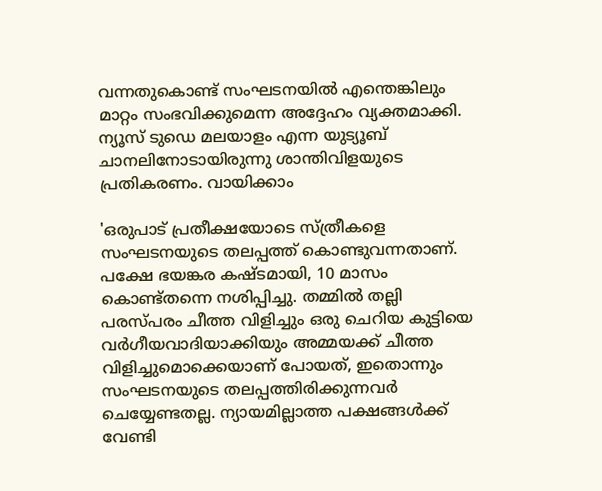വന്നതുകൊണ്ട് സംഘടനയിൽ എന്തെങ്കിലും മാറ്റം സംഭവിക്കുമെന്ന അദ്ദേഹം വ്യക്തമാക്കി. ന്യൂസ് ടുഡെ മലയാളം എന്ന യുട്യൂബ് ചാനലിനോടായിരുന്നു ശാന്തിവിളയുടെ പ്രതികരണം. വായിക്കാം

'ഒരുപാട് പ്രതീക്ഷയോടെ സ്ത്രീകളെ സംഘടനയുടെ തലപ്പത്ത് കൊണ്ടുവന്നതാണ്. പക്ഷേ ഭയങ്കര കഷ്ടമായി, 10 മാസം കൊണ്ട്തന്നെ നശിപ്പിച്ചു. തമ്മിൽ തല്ലി പരസ്പരം ചീത്ത വിളിച്ചും ഒരു ചെറിയ കുട്ടിയെ വർഗീയവാദിയാക്കിയും അമ്മയക്ക് ചീത്ത വിളിച്ചുമൊക്കെയാണ് പോയത്, ഇതൊന്നും സംഘടനയുടെ തലപ്പത്തിരിക്കുന്നവർ ചെയ്യേണ്ടതല്ല. ന്യായമില്ലാത്ത പക്ഷങ്ങൾക്ക് വേണ്ടി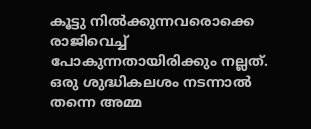കൂട്ടു നിൽക്കുന്നവരൊക്കെ രാജിവെച്ച് പോകുന്നതായിരിക്കും നല്ലത്. ഒരു ശുദ്ധികലശം നടന്നാൽ തന്നെ അമ്മ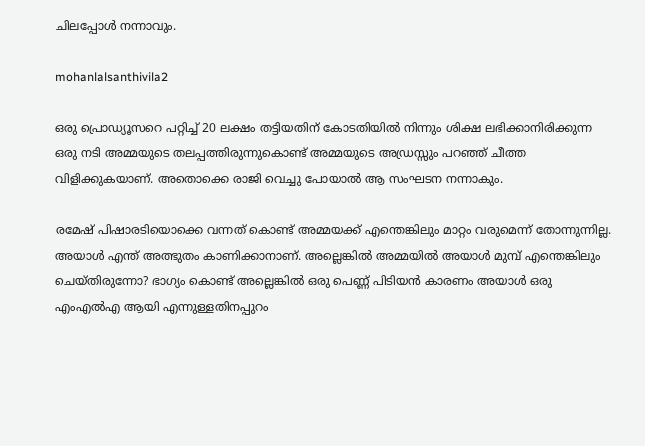ചിലപ്പോൾ നന്നാവും.

mohanlalsanthivila2

ഒരു പ്രൊഡ്യൂസറെ പറ്റിച്ച് 20 ലക്ഷം തട്ടിയതിന് കോടതിയിൽ നിന്നും ശിക്ഷ ലഭിക്കാനിരിക്കുന്ന ഒരു നടി അമ്മയുടെ തലപ്പത്തിരുന്നുകൊണ്ട് അമ്മയുടെ അഡ്രസ്സും പറഞ്ഞ് ചീത്ത വിളിക്കുകയാണ്. അതൊക്കെ രാജി വെച്ചു പോയാൽ ആ സംഘടന നന്നാകും.

രമേഷ് പിഷാരടിയൊക്കെ വന്നത് കൊണ്ട് അമ്മയക്ക് എന്തെങ്കിലും മാറ്റം വരുമെന്ന് തോന്നുന്നില്ല. അയാൾ എന്ത് അത്ഭുതം കാണിക്കാനാണ്. അല്ലെങ്കിൽ അമ്മയിൽ അയാൾ മുമ്പ് എന്തെങ്കിലും ചെയ്തിരുന്നോ? ഭാഗ്യം കൊണ്ട് അല്ലെങ്കിൽ ഒരു പെണ്ണ് പിടിയൻ കാരണം അയാൾ ഒരു എംഎൽഎ ആയി എന്നുള്ളതിനപ്പുറം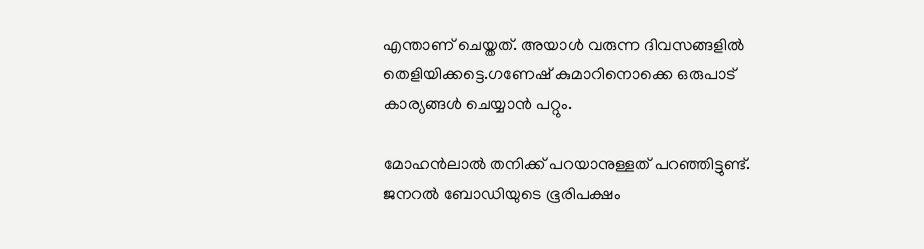എന്താണ് ചെയ്തത്. അയാൾ വരുന്ന ദിവസങ്ങളിൽ തെളിയിക്കട്ടെ.ഗണേഷ് കുമാറിനൊക്കെ ഒരുപാട് കാര്യങ്ങൾ ചെയ്യാൻ പറ്റും.

മോഹൻലാൽ തനിക്ക് പറയാനുള്ളത് പറഞ്ഞിട്ടുണ്ട്. ജനറൽ ബോഡിയുടെ ഭൂരിപക്ഷം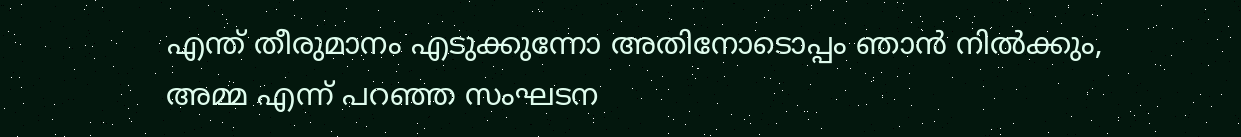എന്ത് തീരുമാനം എടുക്കുന്നോ അതിനോടൊപ്പം ഞാൻ നിൽക്കും, അമ്മ എന്ന് പറഞ്ഞ സംഘടന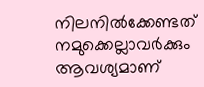നിലനിൽക്കേണ്ടത് നമുക്കെല്ലാവർക്കും ആവശ്യമാണ്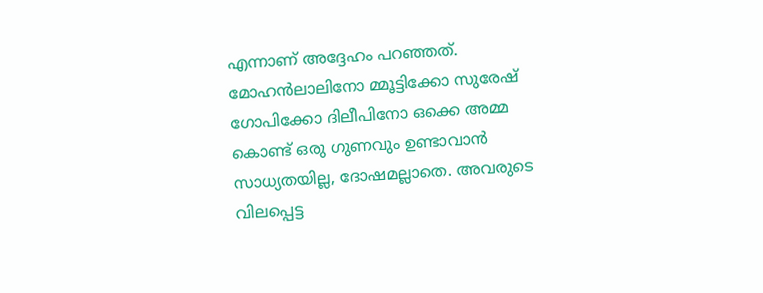എന്നാണ് അദ്ദേഹം പറഞ്ഞത്. മോഹൻലാലിനോ മ്മൂട്ടിക്കോ സുരേഷ് ഗോപിക്കോ ദിലീപിനോ ഒക്കെ അമ്മ കൊണ്ട് ഒരു ഗുണവും ഉണ്ടാവാൻ സാധ്യതയില്ല, ദോഷമല്ലാതെ. അവരുടെ വിലപ്പെട്ട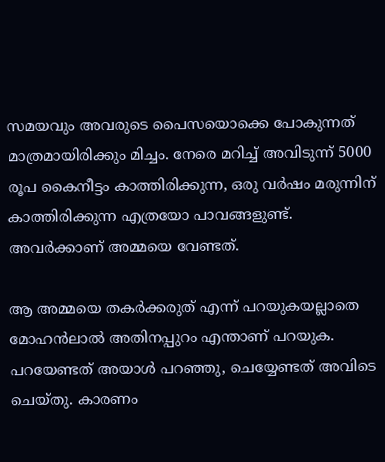സമയവും അവരുടെ പൈസയൊക്കെ പോകുന്നത് മാത്രമായിരിക്കും മിച്ചം. നേരെ മറിച്ച് അവിടുന്ന് 5000 രൂപ കൈനീട്ടം കാത്തിരിക്കുന്ന, ഒരു വർഷം മരുന്നിന് കാത്തിരിക്കുന്ന എത്രയോ പാവങ്ങളുണ്ട്. അവർക്കാണ് അമ്മയെ വേണ്ടത്.

ആ അമ്മയെ തകർക്കരുത് എന്ന് പറയുകയല്ലാതെ മോഹൻലാൽ അതിനപ്പുറം എന്താണ് പറയുക. പറയേണ്ടത് അയാൾ പറഞ്ഞു, ചെയ്യേണ്ടത് അവിടെ ചെയ്തു. കാരണം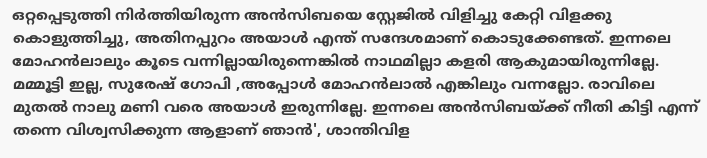ഒറ്റപ്പെടുത്തി നിർത്തിയിരുന്ന അൻസിബയെ സ്റ്റേജിൽ വിളിച്ചു കേറ്റി വിളക്കു കൊളുത്തിച്ചു, അതിനപ്പുറം അയാൾ എന്ത് സന്ദേശമാണ് കൊടുക്കേണ്ടത്. ഇന്നലെ മോഹൻലാലും കൂടെ വന്നില്ലായിരുന്നെങ്കിൽ നാഥമില്ലാ കളരി ആകുമായിരുന്നില്ലേ. മമ്മൂട്ടി ഇല്ല, സുരേഷ് ഗോപി ,അപ്പോൾ മോഹൻലാൽ എങ്കിലും വന്നല്ലോ. രാവിലെ മുതൽ നാലു മണി വരെ അയാൾ ഇരുന്നില്ലേ. ഇന്നലെ അൻസിബയ്ക്ക് നീതി കിട്ടി എന്ന് തന്നെ വിശ്വസിക്കുന്ന ആളാണ് ഞാൻ', ശാന്തിവിള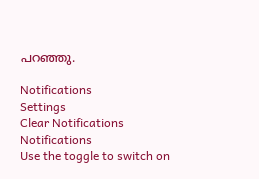പറഞ്ഞു.

Notifications
Settings
Clear Notifications
Notifications
Use the toggle to switch on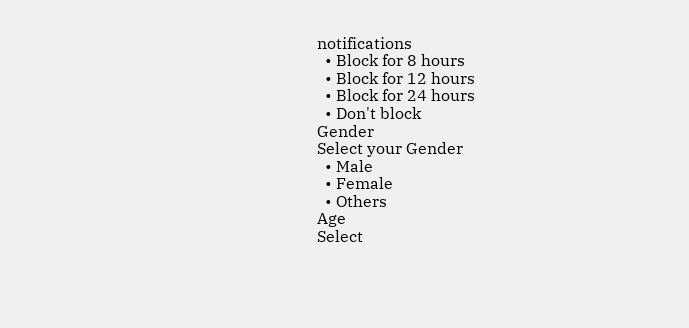notifications
  • Block for 8 hours
  • Block for 12 hours
  • Block for 24 hours
  • Don't block
Gender
Select your Gender
  • Male
  • Female
  • Others
Age
Select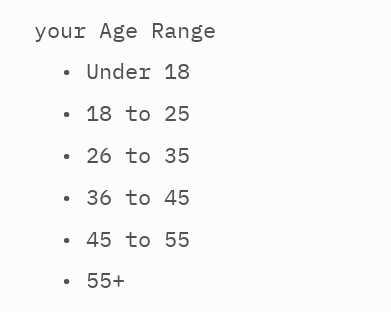your Age Range
  • Under 18
  • 18 to 25
  • 26 to 35
  • 36 to 45
  • 45 to 55
  • 55+